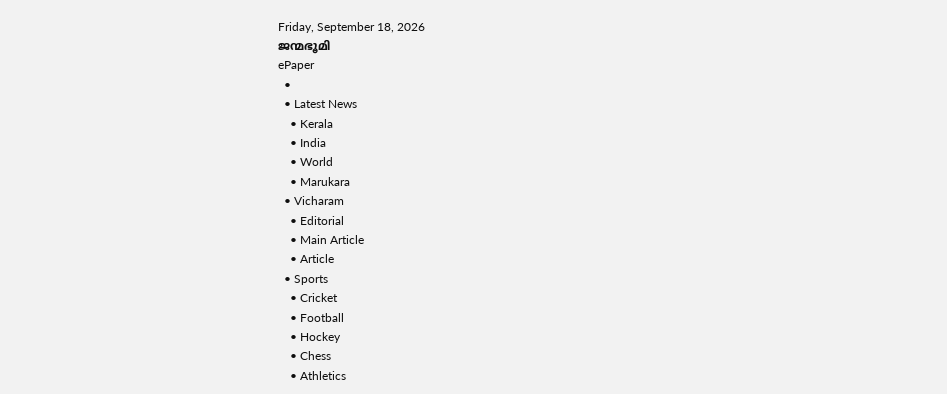Friday, September 18, 2026
ജന്മഭൂമി
ePaper
  •
  • Latest News
    • Kerala
    • India
    • World
    • Marukara
  • Vicharam
    • Editorial
    • Main Article
    • Article
  • Sports
    • Cricket
    • Football
    • Hockey
    • Chess
    • Athletics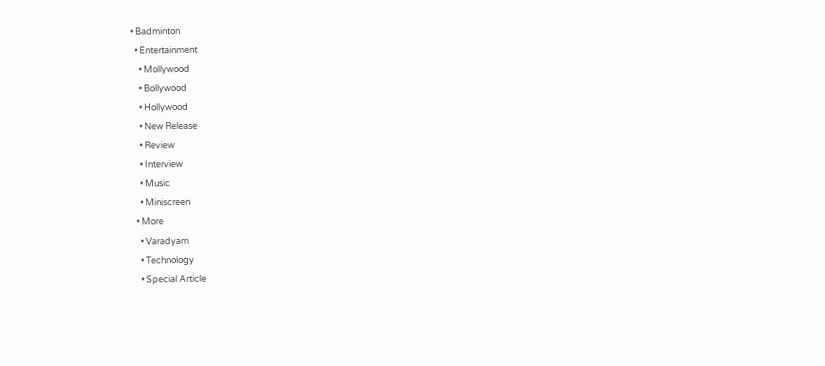• Badminton
  • Entertainment
    • Mollywood
    • Bollywood
    • Hollywood
    • New Release
    • Review
    • Interview
    • Music
    • Miniscreen
  • More
    • Varadyam
    • Technology
    • Special Article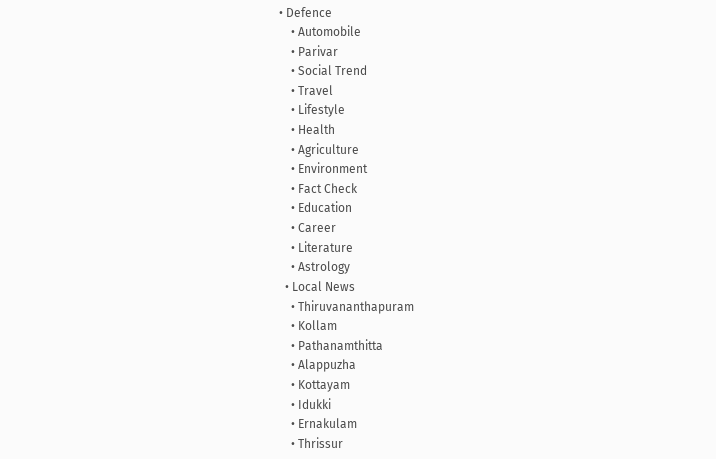• Defence
    • Automobile
    • Parivar
    • Social Trend
    • Travel
    • Lifestyle
    • Health
    • Agriculture
    • Environment
    • Fact Check
    • Education
    • Career
    • Literature
    • Astrology
  • Local News
    • Thiruvananthapuram
    • Kollam
    • Pathanamthitta
    • Alappuzha
    • Kottayam
    • Idukki
    • Ernakulam
    • Thrissur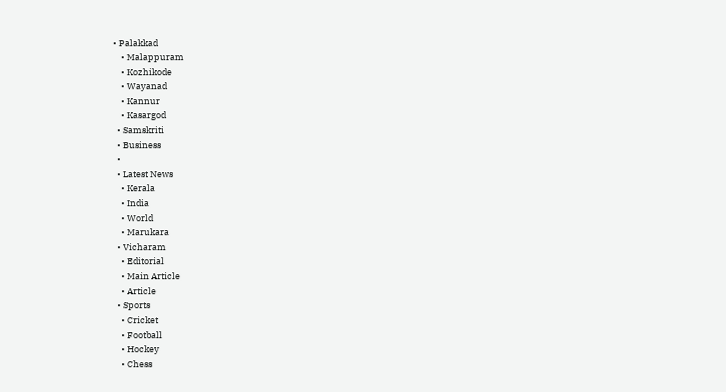• Palakkad
    • Malappuram
    • Kozhikode
    • Wayanad
    • Kannur
    • Kasargod
  • Samskriti
  • Business
  •
  • Latest News
    • Kerala
    • India
    • World
    • Marukara
  • Vicharam
    • Editorial
    • Main Article
    • Article
  • Sports
    • Cricket
    • Football
    • Hockey
    • Chess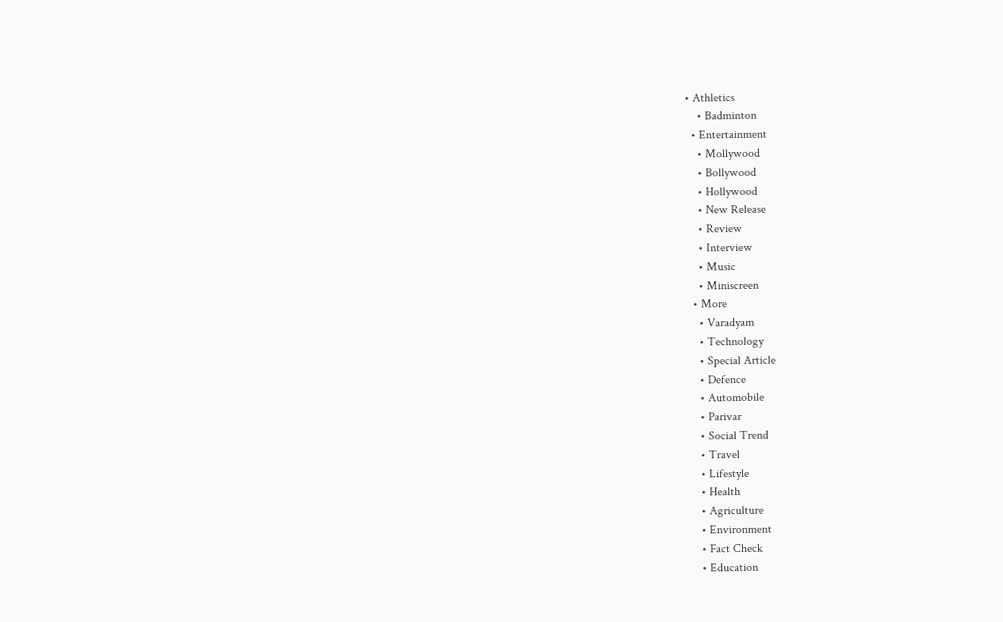• Athletics
    • Badminton
  • Entertainment
    • Mollywood
    • Bollywood
    • Hollywood
    • New Release
    • Review
    • Interview
    • Music
    • Miniscreen
  • More
    • Varadyam
    • Technology
    • Special Article
    • Defence
    • Automobile
    • Parivar
    • Social Trend
    • Travel
    • Lifestyle
    • Health
    • Agriculture
    • Environment
    • Fact Check
    • Education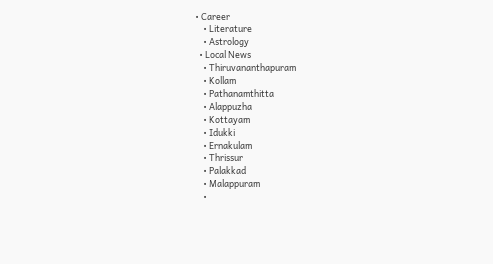• Career
    • Literature
    • Astrology
  • Local News
    • Thiruvananthapuram
    • Kollam
    • Pathanamthitta
    • Alappuzha
    • Kottayam
    • Idukki
    • Ernakulam
    • Thrissur
    • Palakkad
    • Malappuram
    •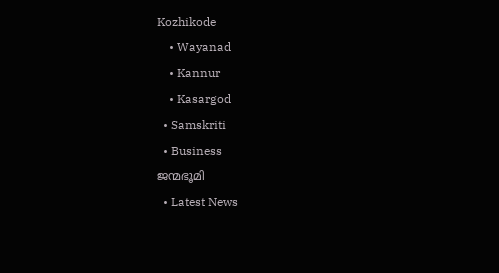Kozhikode
    • Wayanad
    • Kannur
    • Kasargod
  • Samskriti
  • Business
ജന്മഭൂമി
  • Latest News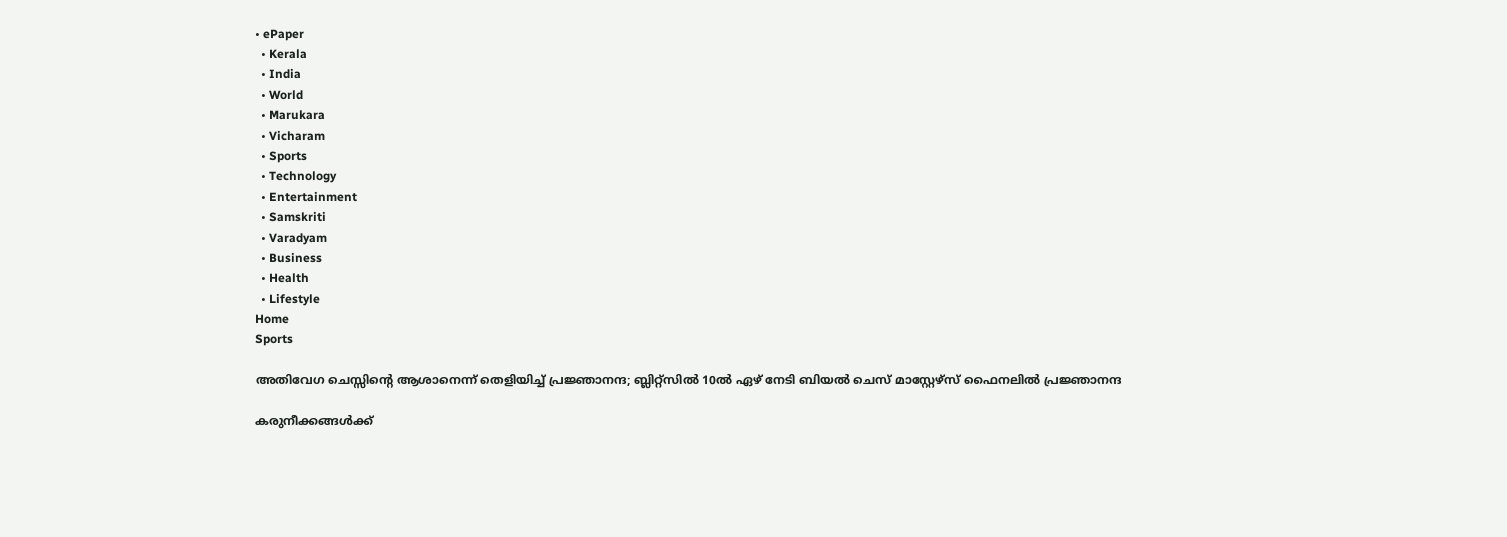• ePaper
  • Kerala
  • India
  • World
  • Marukara
  • Vicharam
  • Sports
  • Technology
  • Entertainment
  • Samskriti
  • Varadyam
  • Business
  • Health
  • Lifestyle
Home
Sports

അതിവേഗ ചെസ്സിന്റെ ആശാനെന്ന് തെളിയിച്ച് പ്രജ്ഞാനന്ദ; ബ്ലിറ്റ്സില്‍ 10ല്‍ ഏഴ് നേടി ബിയല്‍ ചെസ് മാസ്റ്റേഴ്സ് ഫൈനലില്‍ പ്രജ്ഞാനന്ദ

കരുനീക്കങ്ങള്‍ക്ക്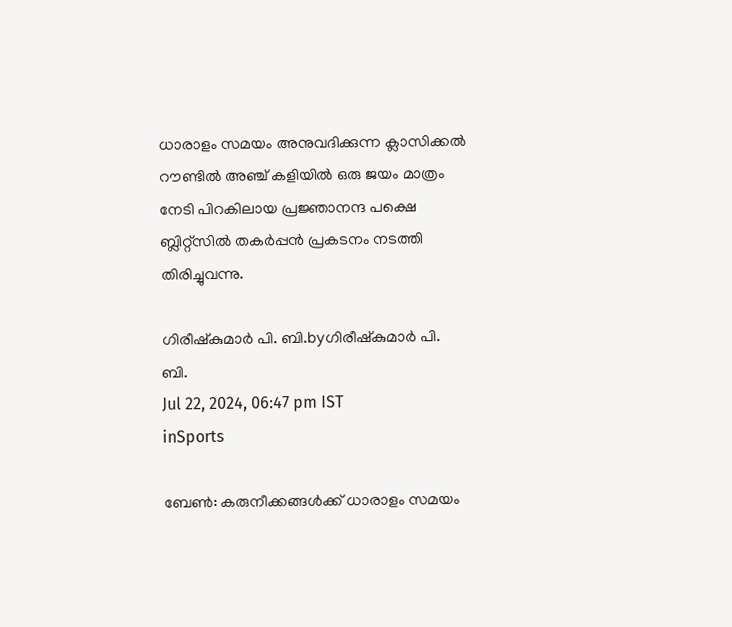ധാരാളം സമയം അനുവദിക്കുന്ന ക്ലാസിക്കല്‍ റൗണ്ടില്‍ അഞ്ച് കളിയില്‍ ഒരു ജയം മാത്രം നേടി പിറകിലായ പ്രജ്ഞാനന്ദ പക്ഷെ ബ്ലിറ്റ്സില്‍ തകര്‍പ്പന്‍ പ്രകടനം നടത്തി തിരിച്ചുവന്നു.

ഗിരീഷ്‌കുമാര്‍ പി. ബി.byഗിരീഷ്‌കുമാര്‍ പി. ബി.
Jul 22, 2024, 06:47 pm IST
inSports

ബേണ്‍: കരുനീക്കങ്ങള്‍ക്ക് ധാരാളം സമയം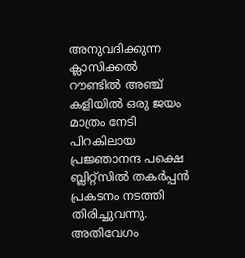അനുവദിക്കുന്ന ക്ലാസിക്കല്‍ റൗണ്ടില്‍ അഞ്ച് കളിയില്‍ ഒരു ജയം മാത്രം നേടി പിറകിലായ പ്രജ്ഞാനന്ദ പക്ഷെ ബ്ലിറ്റ്സില്‍ തകര്‍പ്പന്‍ പ്രകടനം നടത്തി തിരിച്ചുവന്നു. അതിവേഗം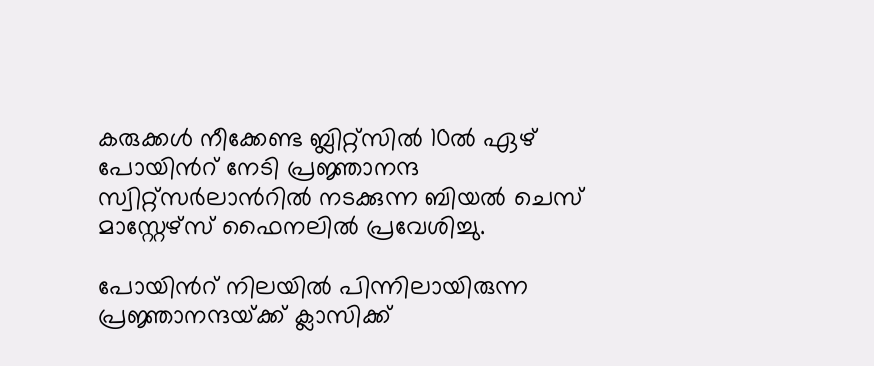കരുക്കള്‍ നീക്കേണ്ട ബ്ലിറ്റ്സില്‍ 10ല്‍ ഏഴ് പോയിന്‍റ് നേടി പ്രജ്ഞാനന്ദ സ്വിറ്റ്സര്‍ലാന്‍റില്‍ നടക്കുന്ന ബിയല്‍ ചെസ് മാസ്റ്റേഴ്സ് ഫൈനലില്‍ പ്രവേശിച്ചു.

പോയിന്‍റ് നിലയില്‍ പിന്നിലായിരുന്ന പ്രജ്ഞാനന്ദയ്‌ക്ക് ക്ലാസിക്ക്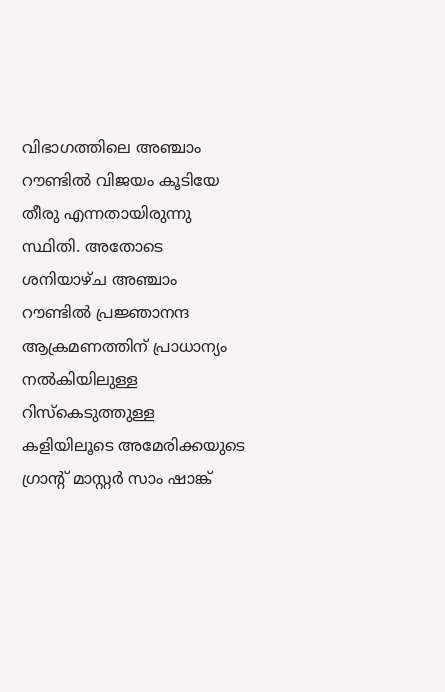വിഭാഗത്തിലെ അഞ്ചാം റൗണ്ടില്‍ വിജയം കൂടിയേ തീരു എന്നതായിരുന്നു സ്ഥിതി. അതോടെ ശനിയാഴ്ച അഞ്ചാം റൗണ്ടില്‍ പ്രജ്ഞാനന്ദ ആക്രമണത്തിന് പ്രാധാന്യം നല്‍കിയിലുള്ള റിസ്കെടുത്തുള്ള കളിയിലൂടെ അമേരിക്കയുടെ ഗ്രാന്‍റ് മാസ്റ്റര്‍ സാം ഷാങ്ക്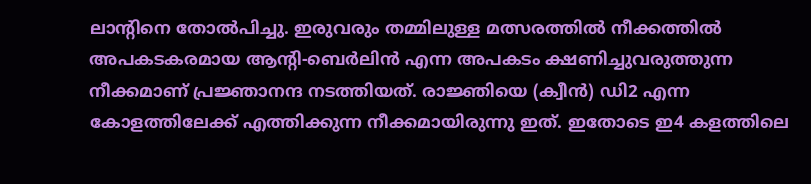ലാന്‍റിനെ തോല്‍പിച്ചു. ഇരുവരും തമ്മിലുള്ള മത്സരത്തില്‍ നീക്കത്തില്‍ അപകടകരമായ ആന്‍റി-ബെര്‍ലിന്‍ എന്ന അപകടം ക്ഷണിച്ചുവരുത്തുന്ന നീക്കമാണ് പ്രജ്ഞാനന്ദ നടത്തിയത്. രാജ്ഞിയെ (ക്വീന്‍) ഡി2 എന്ന കോളത്തിലേക്ക് എത്തിക്കുന്ന നീക്കമായിരുന്നു ഇത്. ഇതോടെ ഇ4 കളത്തിലെ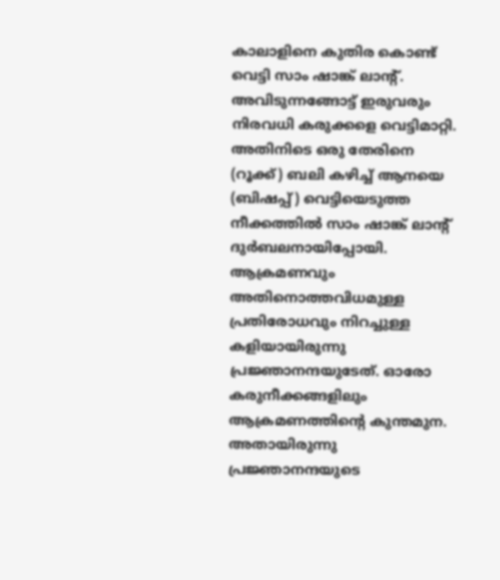കാലാളിനെ കുതിര കൊണ്ട് വെട്ടി സാം ഷാങ്ക് ലാന്‍റ്. അവിടുന്നങ്ങോട്ട് ഇരുവരും നിരവധി കരുക്കളെ വെട്ടിമാറ്റി. അതിനിടെ ഒരു തേരിനെ (റൂക്ക്) ബലി കഴിച്ച് ആനയെ (ബിഷപ്പ്) വെട്ടിയെടുത്ത നീക്കത്തില്‍ സാം ഷാങ്ക് ലാന്‍റ് ദുര്‍ബലനായിപ്പോയി. ആക്രമണവും അതിനൊത്തവിധമുള്ള പ്രതിരോധവും നിറ‍ച്ചുള്ള കളിയായിരുന്നു പ്രജ്ഞാനന്ദയുടേത്. ഓരോ കരുനീക്കങ്ങളിലും ആക്രമണത്തിന്റെ കുന്തമുന. അതായിരുന്നു പ്രജ്ഞാനന്ദയുടെ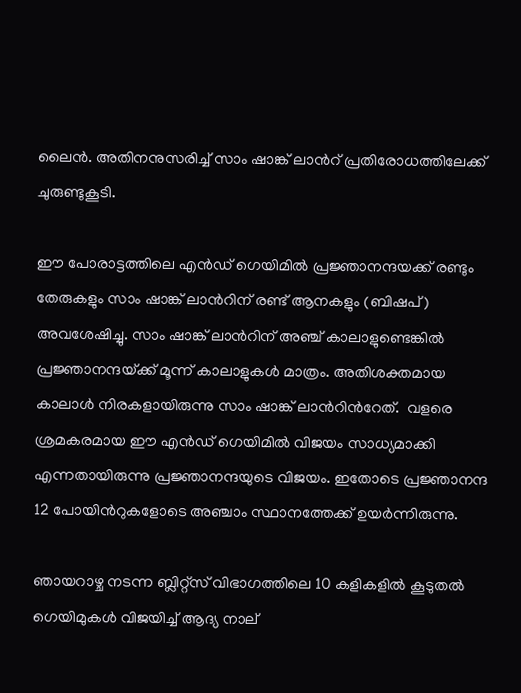ലൈന്‍. അതിനനുസരിച്ച് സാം ഷാങ്ക് ലാന്‍റ് പ്രതിരോധത്തിലേക്ക് ചുരുണ്ടുകൂടി.

ഈ പോരാട്ടത്തിലെ എന്‍ഡ് ഗെയിമില്‍ പ്രജ്ഞാനന്ദയക്ക് രണ്ടും തേരുകളും സാം ഷാങ്ക് ലാന്‍റിന് രണ്ട് ആനകളും (ബിഷപ്) അവശേഷിച്ചു. സാം ഷാങ്ക് ലാന്‍റിന് അഞ്ച് കാലാളുണ്ടെങ്കില്‍ പ്രജ്ഞാനന്ദയ്‌ക്ക് മൂന്ന് കാലാളുകള്‍ മാത്രം. അതിശക്തമായ കാലാള്‍ നിരകളായിരുന്നു സാം ഷാങ്ക് ലാന്‍റിന്‍റേത്.  വളരെ ശ്രമകരമായ ഈ എന്‍ഡ് ഗെയിമില്‍ വിജയം സാധ്യമാക്കി എന്നതായിരുന്നു പ്രജ്ഞാനന്ദയുടെ വിജയം. ഇതോടെ പ്രജ്ഞാനന്ദ 12 പോയിന്‍റുകളോടെ അഞ്ചാം സ്ഥാനത്തേക്ക് ഉയര്‍ന്നിരുന്നു.

ഞായറാഴ്ച നടന്ന ബ്ലിറ്റ്സ് വിഭാഗത്തിലെ 10 കളികളില്‍ കൂടുതല്‍ ഗെയിമുകള്‍ വിജയിച്ച് ആദ്യ നാല്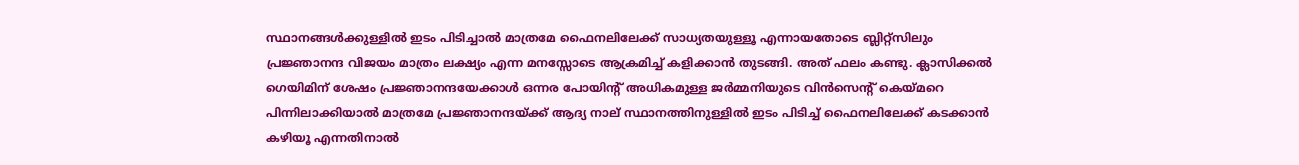സ്ഥാനങ്ങള്‍ക്കുള്ളില്‍ ഇടം പിടിച്ചാല്‍ മാത്രമേ ഫൈനലിലേക്ക് സാധ്യതയുള്ളൂ എന്നായതോടെ ബ്ലിറ്റ്സിലും പ്രജ്ഞാനന്ദ വിജയം മാത്രം ലക്ഷ്യം എന്ന മനസ്സോടെ ആക്രമിച്ച് കളിക്കാന്‍ തുടങ്ങി. അത് ഫലം കണ്ടു. ക്ലാസിക്കല്‍ ഗെയിമിന് ശേഷം പ്രജ്ഞാനന്ദയേക്കാള്‍ ഒന്നര പോയിന്‍റ് അധികമുള്ള ജര്‍മ്മനിയുടെ വിന്‍സെന്‍റ് കെയ്‌മറെ പിന്നിലാക്കിയാല്‍ മാത്രമേ പ്രജ്ഞാനന്ദയ്‌ക്ക് ആദ്യ നാല് സ്ഥാനത്തിനുള്ളില്‍ ഇടം പിടിച്ച് ഫൈനലിലേക്ക് കടക്കാന്‍ കഴിയൂ എന്നതിനാല്‍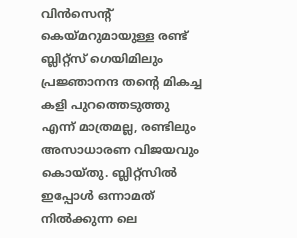വിന്‍സെന്‍റ് കെയ്‌മറുമായുള്ള രണ്ട് ബ്ലിറ്റ്സ് ഗെയിമിലും പ്രജ്ഞാനന്ദ തന്റെ മികച്ച കളി പുറത്തെടുത്തു എന്ന് മാത്രമല്ല, രണ്ടിലും അസാധാരണ വിജയവും കൊയ്തു. ബ്ലിറ്റ്സില്‍ ഇപ്പോള്‍ ഒന്നാമത് നില്‍ക്കുന്ന ലെ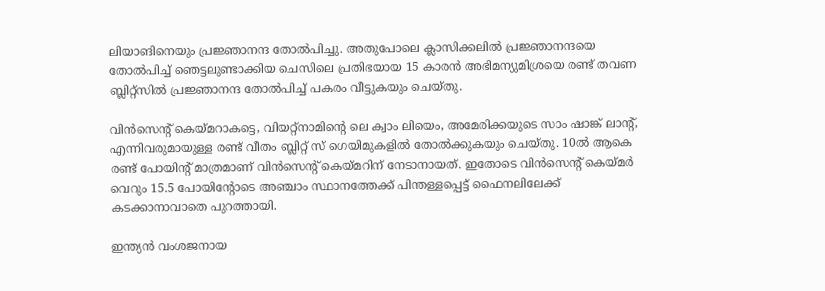ലിയാങിനെയും പ്രജ്ഞാനന്ദ തോല്‍പിച്ചു. അതുപോലെ ക്ലാസിക്കലില്‍ പ്രജ്ഞാനന്ദയെ തോല്‍പിച്ച് ഞെട്ടലുണ്ടാക്കിയ ചെസിലെ പ്രതിഭയായ 15 കാരന്‍ അഭിമന്യുമിശ്രയെ രണ്ട് തവണ ബ്ലിറ്റ്സില്‍ പ്രജ്ഞാനന്ദ തോല്‍പിച്ച് പകരം വീട്ടുകയും ചെയ്തു.

വിന്‍സെന്‍റ് കെയ്‌മറാകട്ടെ, വിയറ്റ്നാമിന്റെ ലെ ക്വാം ലിയെം, അമേരിക്കയുടെ സാം ഷാങ്ക് ലാന്‍റ്, എന്നിവരുമായുള്ള രണ്ട് വീതം ബ്ലിറ്റ് സ് ഗെയിമുകളില്‍ തോല്‍ക്കുകയും ചെയ്തു. 10ല്‍ ആകെ രണ്ട് പോയിന്‍റ് മാത്രമാണ് വിന്‍സെന്‍റ് കെയ്‌മറിന് നേടാനായത്. ഇതോടെ വിന്‍സെന്‍റ് കെയ്‌മര്‍ വെറും 15.5 പോയിന്‍റോടെ അഞ്ചാം സ്ഥാനത്തേക്ക് പിന്തള്ളപ്പെട്ട് ഫൈനലിലേക്ക് കടക്കാനാവാതെ പുറത്തായി.

ഇന്ത്യന്‍ വംശജനായ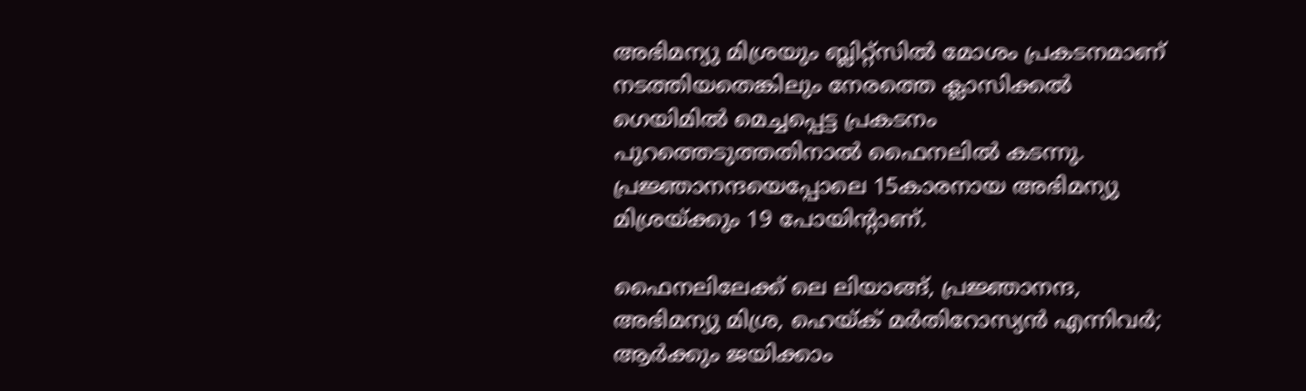അഭിമന്യു മിശ്രയും ബ്ലിറ്റ്സില്‍ മോശം പ്രകടനമാണ് നടത്തിയതെങ്കിലും നേരത്തെ ക്ലാസിക്കല്‍ ഗെയിമില്‍ മെച്ചപ്പെട്ട പ്രകടനം പുറത്തെടുത്തതിനാല്‍ ഫൈനലില്‍ കടന്നു. പ്രജ്ഞാനന്ദയെപ്പോലെ 15കാരനായ അഭിമന്യു മിശ്രയ്‌ക്കും 19 പോയിന്‍റാണ്.

ഫൈനലിലേക്ക് ലെ ലിയാങ്ങ്, പ്രജ്ഞാനന്ദ, അഭിമന്യു മിശ്ര, ഹെയ്‌ക് മര്‍തിറോസ്യന്‍ എന്നിവര്‍; ആര്‍ക്കും ജയിക്കാം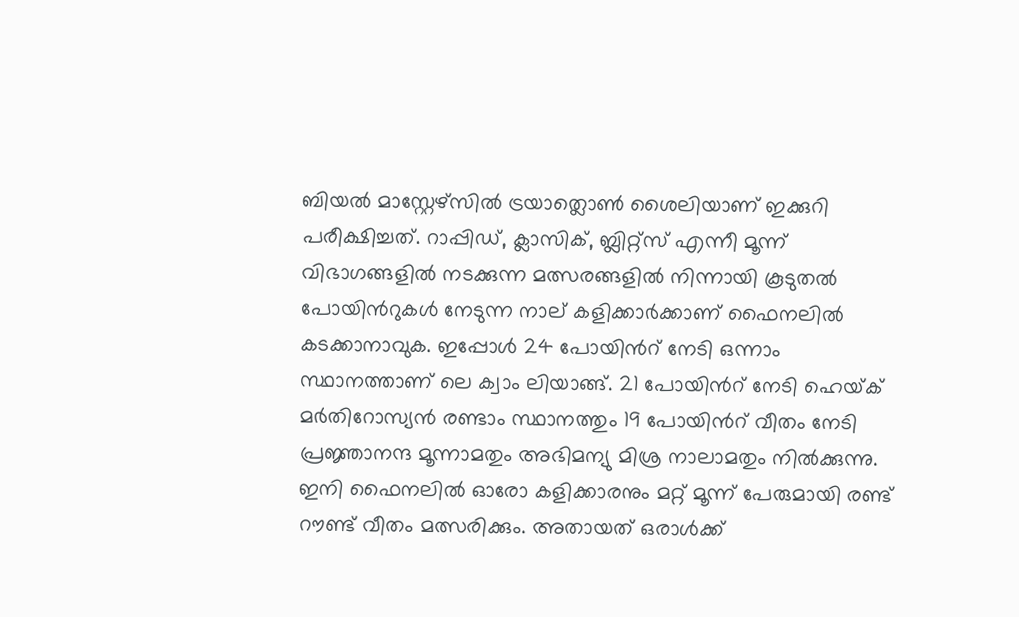ബിയല്‍ മാസ്റ്റേഴ്സില്‍ ട്രയാത്ലൊണ്‍ ശൈലിയാണ് ഇക്കുറി പരീക്ഷിച്ചത്. റാപ്പിഡ്, ക്ലാസിക്, ബ്ലിറ്റ്സ് എന്നീ മൂന്ന് വിഭാഗങ്ങളില്‍ നടക്കുന്ന മത്സരങ്ങളില്‍ നിന്നായി കൂടുതല്‍ പോയിന്‍റുകള്‍ നേടുന്ന നാല് കളിക്കാര്‍ക്കാണ് ഫൈനലില്‍ കടക്കാനാവുക. ഇപ്പോള്‍ 24 പോയിന്‍റ് നേടി ഒന്നാം സ്ഥാനത്താണ് ലെ ക്വാം ലിയാങ്ങ്. 21 പോയിന്‍റ് നേടി ഹെയ്‌ക് മര്‍തിറോസ്യന്‍ രണ്ടാം സ്ഥാനത്തും 19 പോയിന്‍റ് വീതം നേടി പ്രജ്ഞാനന്ദ മൂന്നാമതും അഭിമന്യു മിശ്ര നാലാമതും നില്‍ക്കുന്നു. ഇനി ഫൈനലില്‍ ഓരോ കളിക്കാരനും മറ്റ് മൂന്ന് പേരുമായി രണ്ട് റൗണ്ട് വീതം മത്സരിക്കും. അതായത് ഒരാള്‍ക്ക്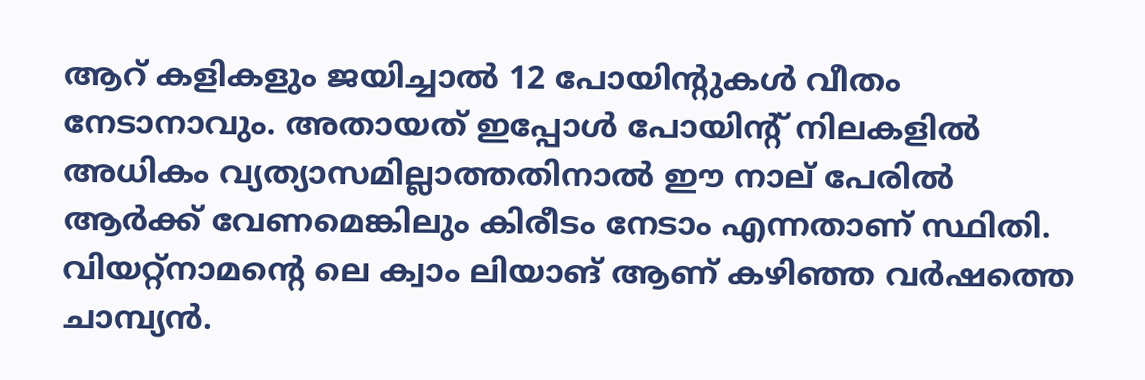ആറ് കളികളും ജയിച്ചാല്‍ 12 പോയിന്‍റുകള്‍ വീതം നേടാനാവും. അതായത് ഇപ്പോള്‍ പോയിന്‍റ് നിലകളില്‍ അധികം വ്യത്യാസമില്ലാത്തതിനാല്‍ ഈ നാല് പേരില്‍ ആര്‍ക്ക് വേണമെങ്കിലും കിരീടം നേടാം എന്നതാണ് സ്ഥിതി. വിയറ്റ്നാമന്റെ ലെ ക്വാം ലിയാങ് ആണ് കഴിഞ്ഞ വര്‍ഷത്തെ ചാമ്പ്യന്‍.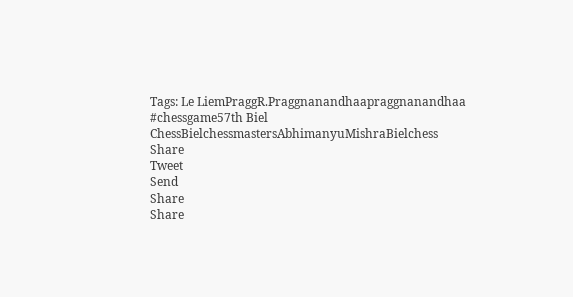Tags: Le LiemPraggR.Praggnanandhaapraggnanandhaa #chessgame57th Biel ChessBielchessmastersAbhimanyuMishraBielchess
Share
Tweet
Send
Share
Share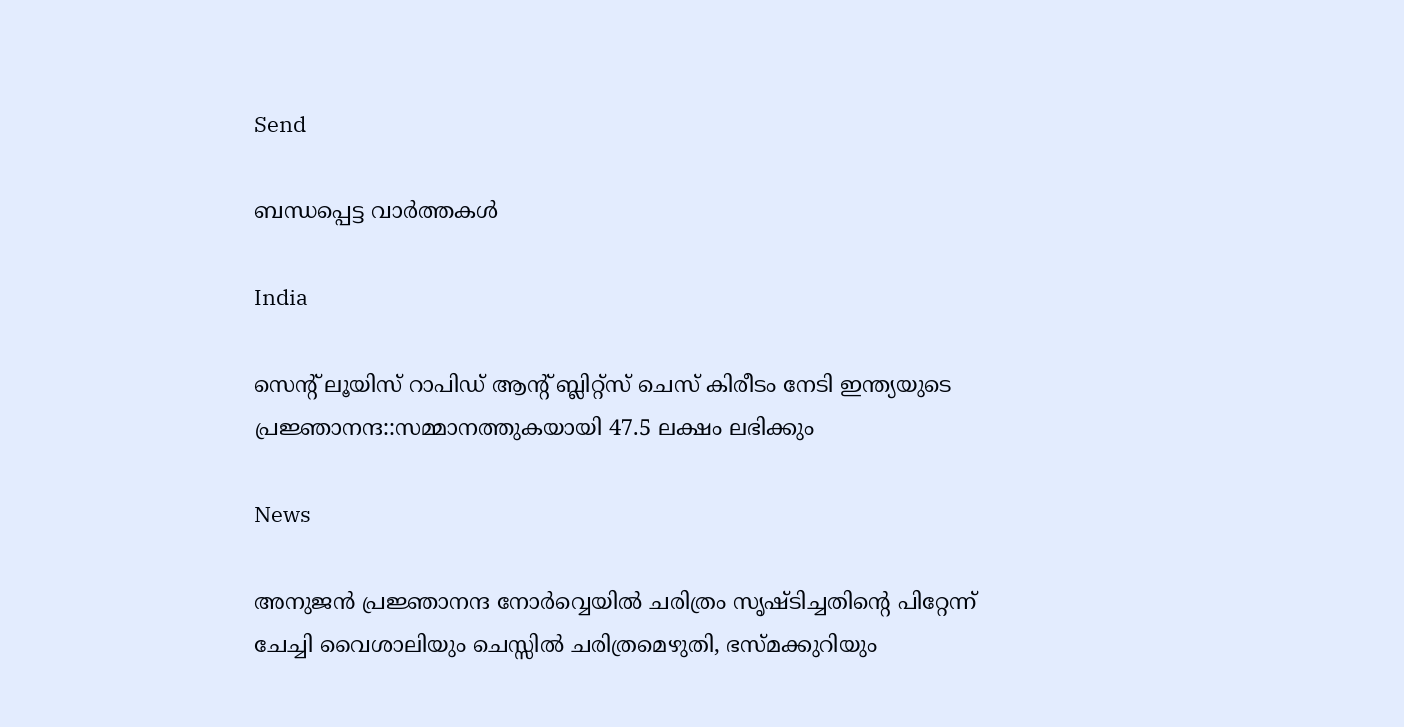Send

ബന്ധപ്പെട്ട വാര്‍ത്തകള്‍

India

സെന്‍റ് ലൂയിസ് റാപിഡ് ആന്‍റ് ബ്ലിറ്റ്സ് ചെസ് കിരീടം നേടി ഇന്ത്യയുടെ പ്രജ്ഞാനന്ദ::സമ്മാനത്തുകയായി 47.5 ലക്ഷം ലഭിക്കും

News

അനുജന്‍ പ്രജ്ഞാനന്ദ നോര്‍വ്വെയില്‍ ചരിത്രം സൃഷ്ടിച്ചതിന്റെ പിറ്റേന്ന് ചേച്ചി വൈശാലിയും ചെസ്സില്‍ ചരിത്രമെഴുതി, ഭസ്മക്കുറിയും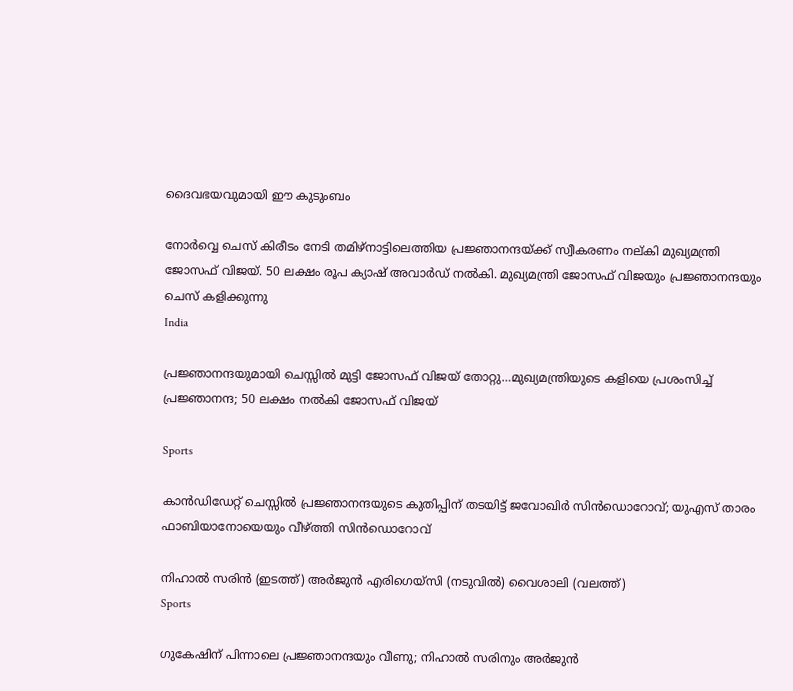ദൈവഭയവുമായി ഈ കുടുംബം

നോര്‍വ്വെ ചെസ് കിരീടം നേടി തമിഴ്നാട്ടിലെത്തിയ പ്രജ്ഞാനന്ദയ്ക്ക് സ്വീകരണം നല‍്കി മുഖ്യമന്ത്രി ജോസഫ് വിജയ്. 50 ലക്ഷം രൂപ ക്യാഷ് അവാര്‍ഡ് നല്‍കി. മുഖ്യമന്ത്രി ജോസഫ് വിജയും പ്രജ്ഞാനന്ദയും ചെസ് കളിക്കുന്നു
India

പ്രജ്ഞാനന്ദയുമായി ചെസ്സില്‍ മുട്ടി ജോസഫ് വിജയ് തോറ്റു…മുഖ്യമന്ത്രിയുടെ കളിയെ പ്രശംസിച്ച് പ്രജ്ഞാനന്ദ; 50 ലക്ഷം നല്‍കി ജോസഫ് വിജയ്

Sports

കാന്‍ഡിഡേറ്റ് ചെസ്സില്‍ പ്രജ്ഞാനന്ദയുടെ കുതിപ്പിന് തടയിട്ട് ജവോഖിര്‍ സിന്‍ഡൊറോവ്; യുഎസ് താരം ഫാബിയാനോയെയും വീഴ്‌ത്തി സിന്‍ഡൊറോവ്

നിഹാല്‍ സരിന്‍ (ഇടത്ത്) അര്‍ജുന്‍ എരിഗെയ്സി (നടുവില്‍) വൈശാലി (വലത്ത്)
Sports

ഗുകേഷിന് പിന്നാലെ പ്രജ്ഞാനന്ദയും വീണു; നിഹാല്‍ സരിനും അര്‍ജുന്‍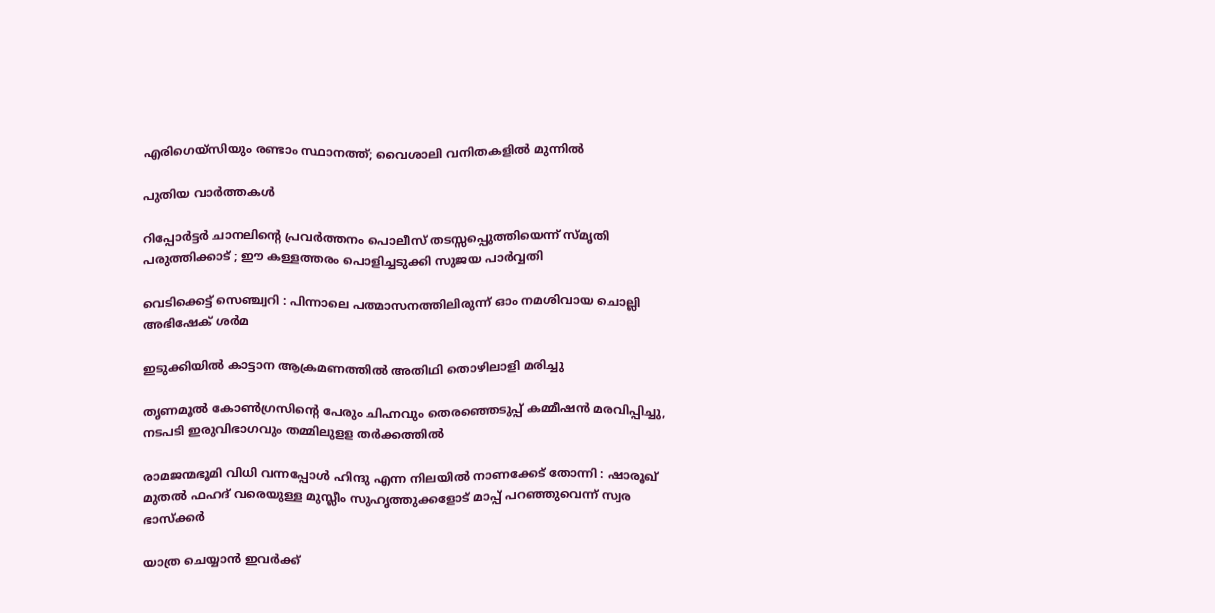എരിഗെയ്സിയും രണ്ടാം സ്ഥാനത്ത്; വൈശാലി വനിതകളില്‍ മുന്നില്‍

പുതിയ വാര്‍ത്തകള്‍

റിപ്പോര്‍ട്ടര്‍ ചാനലിന്റെ പ്രവര്‍ത്തനം പൊലീസ് തടസ്സപ്പെുത്തിയെന്ന് സ്മൃതി പരുത്തിക്കാട് ; ഈ കള്ളത്തരം പൊളിച്ചടുക്കി സുജയ പാര്‍വ്വതി

വെടിക്കെട്ട് സെഞ്ച്വറി : പിന്നാലെ പത്മാസനത്തിലിരുന്ന് ഓം നമശിവായ ചൊല്ലി അഭിഷേക് ശര്‍മ

ഇടുക്കിയില്‍ കാട്ടാന ആക്രമണത്തില്‍ അതിഥി തൊഴിലാളി മരിച്ചു

തൃണമൂല്‍ കോണ്‍ഗ്രസിന്റെ പേരും ചിഹ്നവും തെരഞ്ഞെടുപ്പ് കമ്മീഷന്‍ മരവിപ്പിച്ചു, നടപടി ഇരുവിഭാഗവും തമ്മിലുളള തര്‍ക്കത്തില്‍

രാമജന്മഭൂമി വിധി വന്നപ്പോൾ ഹിന്ദു എന്ന നിലയിൽ നാണക്കേട് തോന്നി : ഷാരൂഖ് മുതൽ ഫഹദ് വരെയുള്ള മുസ്ലീം സുഹൃത്തുക്കളോട് മാപ്പ് പറഞ്ഞുവെന്ന് സ്വര ഭാസ്ക്കർ

യാത്ര ചെയ്യാന്‍ ഇവര്‍ക്ക്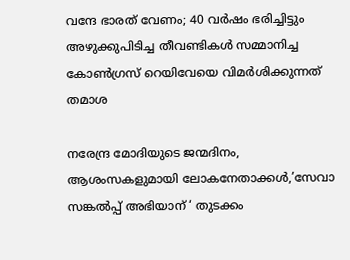വന്ദേ ഭാരത് വേണം; 40 വര്‍ഷം ഭരിച്ചിട്ടും അഴുക്കുപിടിച്ച തീവണ്ടികള്‍ സമ്മാനിച്ച കോണ്‍ഗ്രസ് റെയിവേയെ വിമര്‍ശിക്കുന്നത് തമാശ

നരേന്ദ്ര മോദിയുടെ ജന്മദിനം, ആശംസകളുമായി ലോകനേതാക്കള്‍,’സേവാ സങ്കല്‍പ്പ് അഭിയാന് ‘ തുടക്കം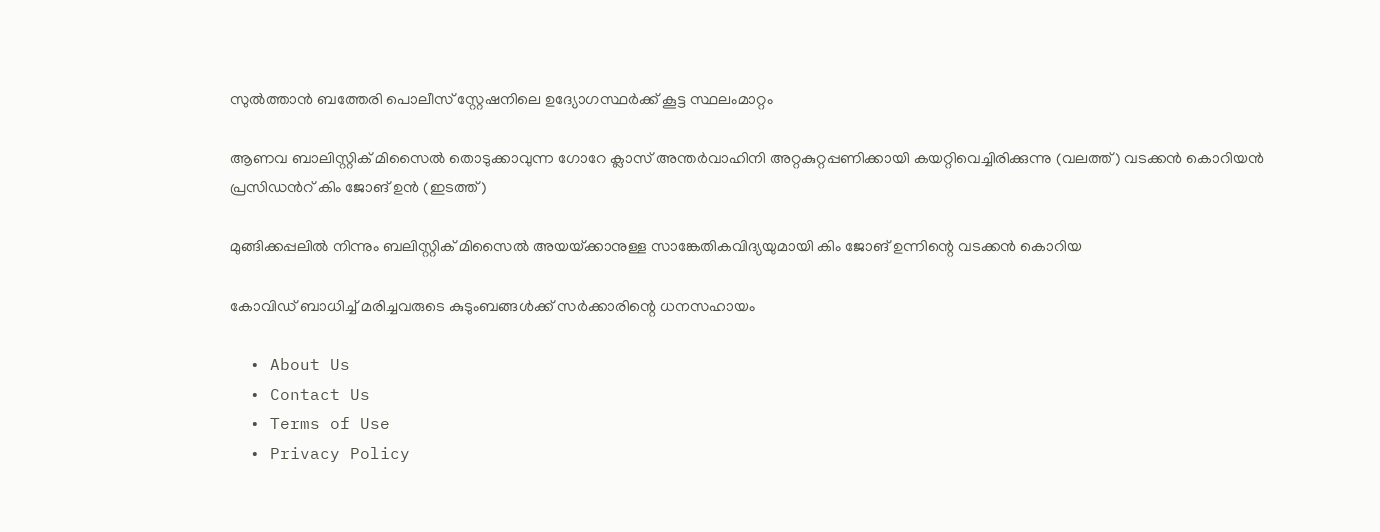സുല്‍ത്താന്‍ ബത്തേരി പൊലീസ് സ്റ്റേഷനിലെ ഉദ്യോഗസ്ഥര്‍ക്ക് കൂട്ട സ്ഥലംമാറ്റം

ആണവ ബാലിസ്റ്റിക് മിസൈല്‍ തൊടുക്കാവുന്ന ഗോറേ ക്ലാസ് അന്തര്‍വാഹിനി അറ്റകുറ്റപ്പണിക്കായി കയറ്റിവെച്ചിരിക്കുന്നു (വലത്ത്) വടക്കന്‍ കൊറിയന്‍ പ്രസിഡന്‍റ് കിം ജോങ് ഉന്‍ (ഇടത്ത്)

മുങ്ങിക്കപ്പലില്‍ നിന്നും ബലിസ്റ്റിക് മിസൈല്‍ അയയ്‌ക്കാനുള്ള സാങ്കേതികവിദ്യയുമായി കിം ജോങ് ഉന്നിന്റെ വടക്കന്‍ കൊറിയ

കോവിഡ് ബാധിച്ച് മരിച്ചവരുടെ കുടുംബങ്ങള്‍ക്ക് സര്‍ക്കാരിന്റെ ധനസഹായം

  • About Us
  • Contact Us
  • Terms of Use
  • Privacy Policy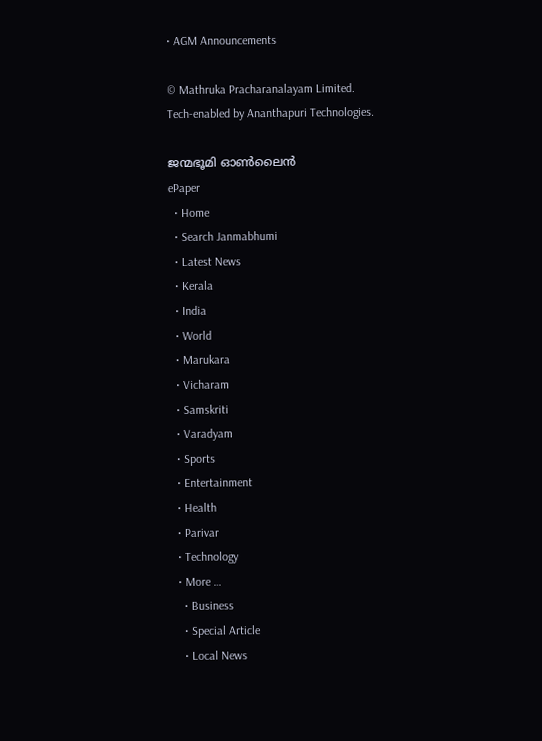• AGM Announcements

© Mathruka Pracharanalayam Limited.
Tech-enabled by Ananthapuri Technologies.

ജന്മഭൂമി ഓണ്‍ലൈന്‍
ePaper
  • Home
  • Search Janmabhumi
  • Latest News
  • Kerala
  • India
  • World
  • Marukara
  • Vicharam
  • Samskriti
  • Varadyam
  • Sports
  • Entertainment
  • Health
  • Parivar
  • Technology
  • More …
    • Business
    • Special Article
    • Local News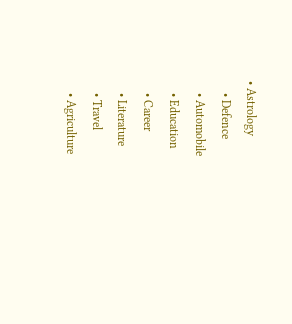• Astrology
    • Defence
    • Automobile
    • Education
    • Career
    • Literature
    • Travel
    • Agriculture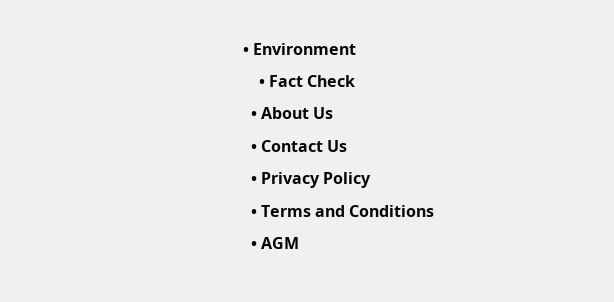• Environment
    • Fact Check
  • About Us
  • Contact Us
  • Privacy Policy
  • Terms and Conditions
  • AGM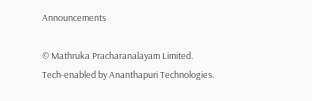Announcements

© Mathruka Pracharanalayam Limited.
Tech-enabled by Ananthapuri Technologies.